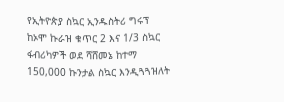የኢትዮጵያ ስኳር ኢንዱስትሪ ግሩፕ ከኦሞ ኩራዝ ቁጥር 2 እና 1/3 ስኳር ፋብሪካዎች ወደ ሻሸመኔ ከተማ 150,000 ኩንታል ስኳር እንዲጓጓዝለት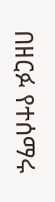በዘርፉ የተሰማሩ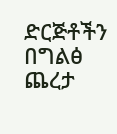ድርጅቶችን በግልፅ ጨረታ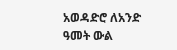አወዳድሮ ለአንድ ዓመት ውል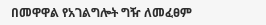በመዋዋል የአገልግሎት ግዥ ለመፈፀም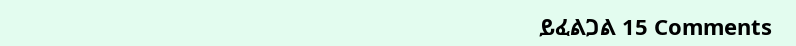ይፈልጋል 15 Comments